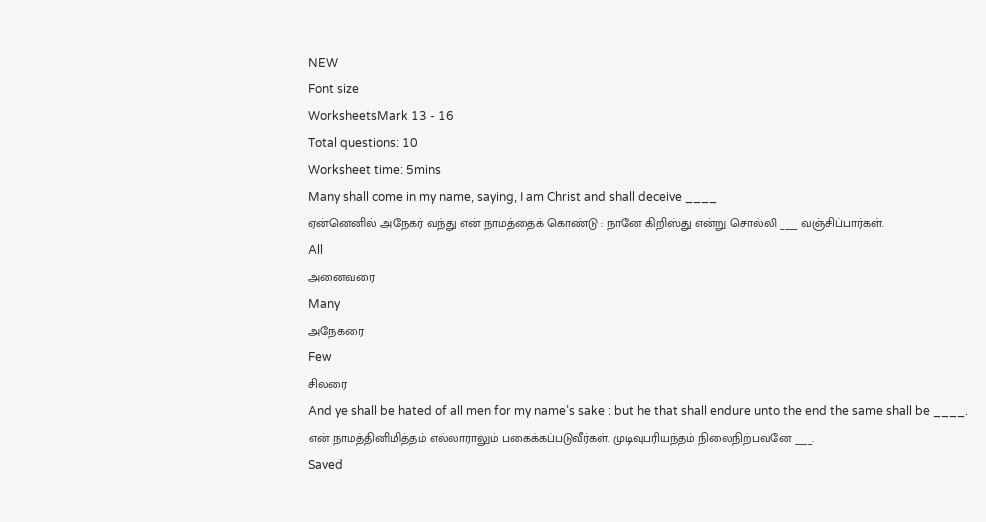NEW
Font size
WorksheetsMark 13 - 16
Total questions: 10
Worksheet time: 5mins
Many shall come in my name, saying, I am Christ and shall deceive ____
ஏன்னெனில் அநேகர் வந்து என் நாமத்தைக் கொண்டு : நானே கிறிஸ்து என்று சொல்லி ____ வஞ்சிப்பார்கள்.
All
அனைவரை
Many
அநேகரை
Few
சிலரை
And ye shall be hated of all men for my name’s sake : but he that shall endure unto the end the same shall be ____.
என் நாமத்தினிமித்தம் எல்லாராலும் பகைக்கப்படுவீர்கள். முடிவுபரியந்தம் நிலைநிற்பவனே ____.
Saved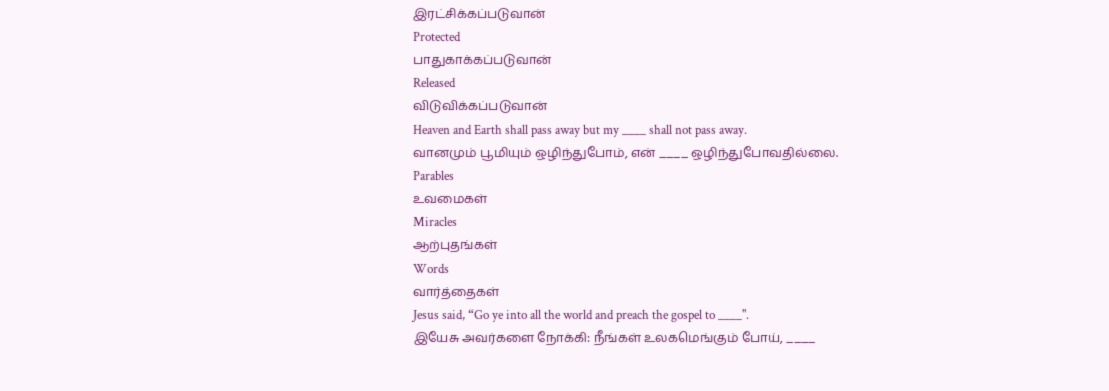இரட்சிக்கப்படுவான்
Protected
பாதுகாக்கப்படுவான்
Released
விடுவிக்கப்படுவான்
Heaven and Earth shall pass away but my ____ shall not pass away.
வானமும் பூமியும் ஒழிந்துபோம், என் ____ ஒழிந்துபோவதில்லை.
Parables
உவமைகள்
Miracles
ஆற்புதங்கள்
Words
வார்த்தைகள்
Jesus said, “Go ye into all the world and preach the gospel to ____".
இயேசு அவர்களை நோக்கி: நீங்கள் உலகமெங்கும் போய், ____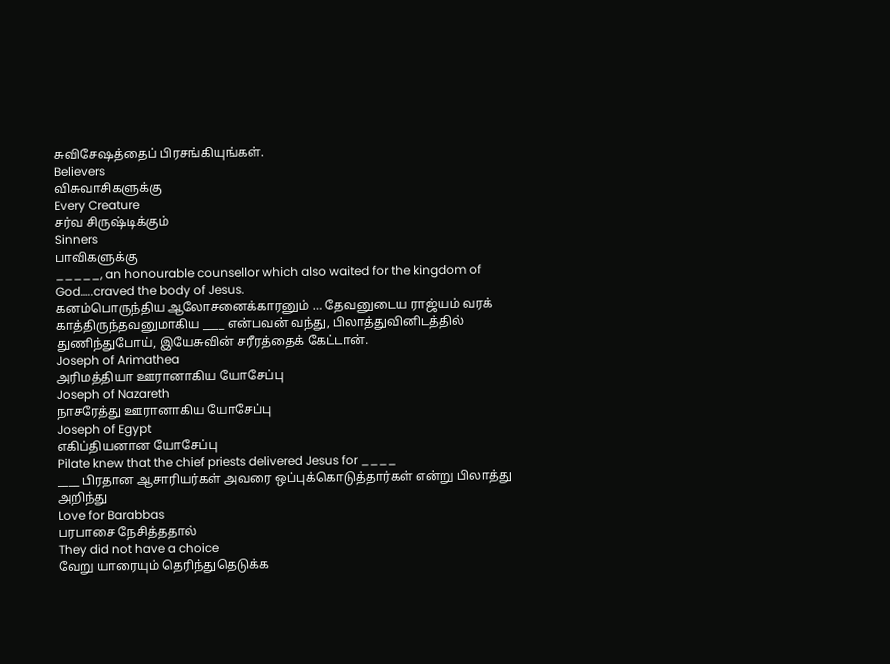சுவிசேஷத்தைப் பிரசங்கியுங்கள்.
Believers
விசுவாசிகளுக்கு
Every Creature
சர்வ சிருஷ்டிக்கும்
Sinners
பாவிகளுக்கு
_____, an honourable counsellor which also waited for the kingdom of God…..craved the body of Jesus.
கனம்பொருந்திய ஆலோசனைக்காரனும் … தேவனுடைய ராஜ்யம் வரக் காத்திருந்தவனுமாகிய ____ என்பவன் வந்து, பிலாத்துவினிடத்தில் துணிந்துபோய், இயேசுவின் சரீரத்தைக் கேட்டான்.
Joseph of Arimathea
அரிமத்தியா ஊரானாகிய யோசேப்பு
Joseph of Nazareth
நாசரேத்து ஊரானாகிய யோசேப்பு
Joseph of Egypt
எகிப்தியனான யோசேப்பு
Pilate knew that the chief priests delivered Jesus for ____
____ பிரதான ஆசாரியர்கள் அவரை ஒப்புக்கொடுத்தார்கள் என்று பிலாத்து அறிந்து
Love for Barabbas
பரபாசை நேசித்ததால்
They did not have a choice
வேறு யாரையும் தெரிந்துதெடுக்க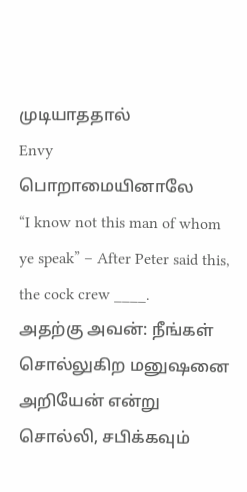முடியாததால்
Envy
பொறாமையினாலே
“I know not this man of whom ye speak” – After Peter said this, the cock crew ____.
அதற்கு அவன்: நீங்கள் சொல்லுகிற மனுஷனை அறியேன் என்று சொல்லி, சபிக்கவும்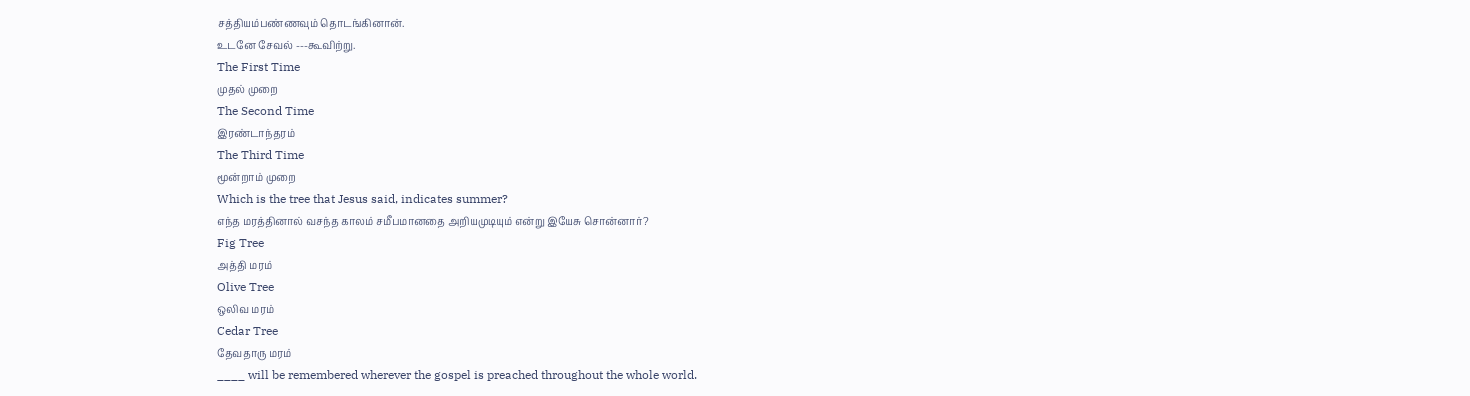சத்தியம்பண்ணவும் தொடங்கினான்.
உடனே சேவல் ---கூவிற்று.
The First Time
முதல் முறை
The Second Time
இரண்டாந்தரம்
The Third Time
மூன்றாம் முறை
Which is the tree that Jesus said, indicates summer?
எந்த மரத்தினால் வசந்த காலம் சமீபமானதை அறியமுடியும் என்று இயேசு சொன்னார்?
Fig Tree
அத்தி மரம்
Olive Tree
ஒலிவ மரம்
Cedar Tree
தேவதாரு மரம்
____ will be remembered wherever the gospel is preached throughout the whole world.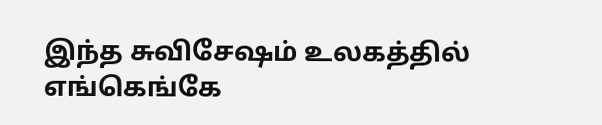இந்த சுவிசேஷம் உலகத்தில் எங்கெங்கே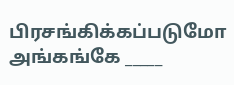பிரசங்கிக்கப்படுமோ அங்கங்கே _____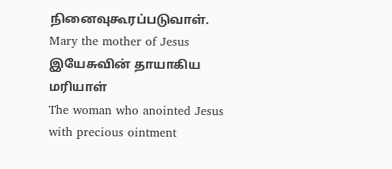நினைவுகூரப்படுவாள்.
Mary the mother of Jesus
இயேசுவின் தாயாகிய மரியாள்
The woman who anointed Jesus with precious ointment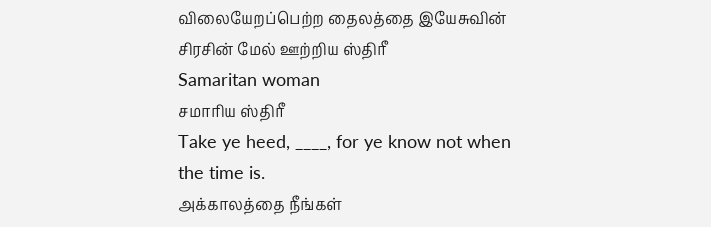விலையேறப்பெற்ற தைலத்தை இயேசுவின் சிரசின் மேல் ஊற்றிய ஸ்திரீ
Samaritan woman
சமாரிய ஸ்திரீ
Take ye heed, ____, for ye know not when the time is.
அக்காலத்தை நீங்கள்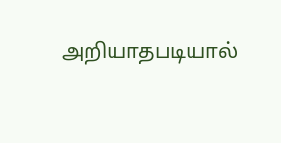அறியாதபடியால்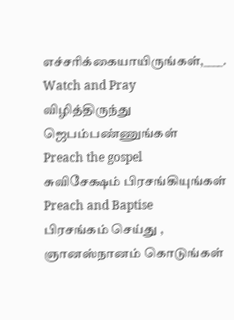எச்சரிக்கையாயிருங்கள்,____.
Watch and Pray
விழித்திருந்து ஜெபம்பண்ணுங்கள்
Preach the gospel
சுவிசேக்ஷம் பிரசங்கியுங்கள்
Preach and Baptise
பிரசங்கம் செய்து , ஞானஸ்நானம் கொடுங்கள்